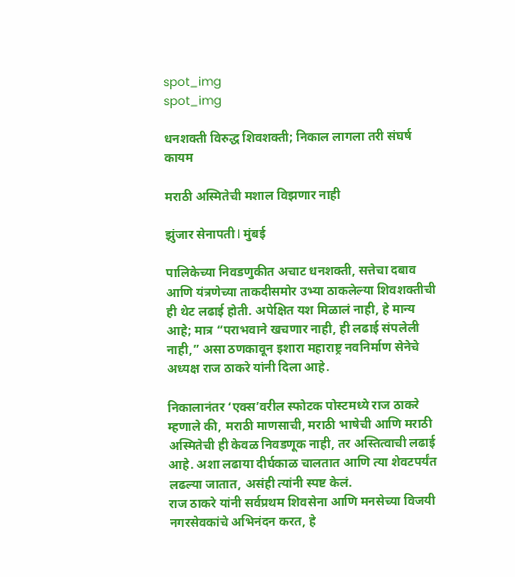spot_img
spot_img

धनशक्ती विरुद्ध शिवशक्ती; निकाल लागला तरी संघर्ष कायम

मराठी अस्मितेची मशाल विझणार नाही

झुंजार सेनापती l मुंबई

पालिकेच्या निवडणुकीत अचाट धनशक्ती, सत्तेचा दबाव आणि यंत्रणेच्या ताकदीसमोर उभ्या ठाकलेल्या शिवशक्तीची ही थेट लढाई होती. अपेक्षित यश मिळालं नाही, हे मान्य आहे; मात्र “पराभवाने खचणार नाही, ही लढाई संपलेली नाही,” असा ठणकावून इशारा महाराष्ट्र नवनिर्माण सेनेचे अध्यक्ष राज ठाकरे यांनी दिला आहे.

निकालानंतर ‘एक्स’वरील स्फोटक पोस्टमध्ये राज ठाकरे म्हणाले की, मराठी माणसाची, मराठी भाषेची आणि मराठी अस्मितेची ही केवळ निवडणूक नाही, तर अस्तित्वाची लढाई आहे. अशा लढाया दीर्घकाळ चालतात आणि त्या शेवटपर्यंत लढल्या जातात, असंही त्यांनी स्पष्ट केलं.
राज ठाकरे यांनी सर्वप्रथम शिवसेना आणि मनसेच्या विजयी नगरसेवकांचे अभिनंदन करत, हे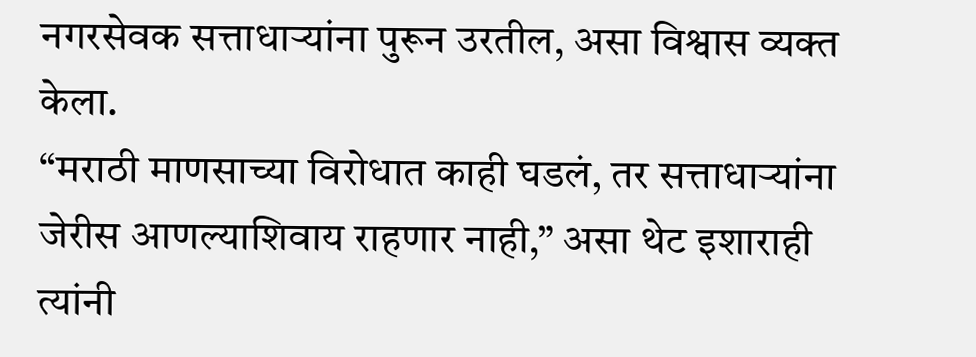नगरसेवक सत्ताधाऱ्यांना पुरून उरतील, असा विश्वास व्यक्त केला.
“मराठी माणसाच्या विरोधात काही घडलं, तर सत्ताधाऱ्यांना जेरीस आणल्याशिवाय राहणार नाही,” असा थेट इशाराही त्यांनी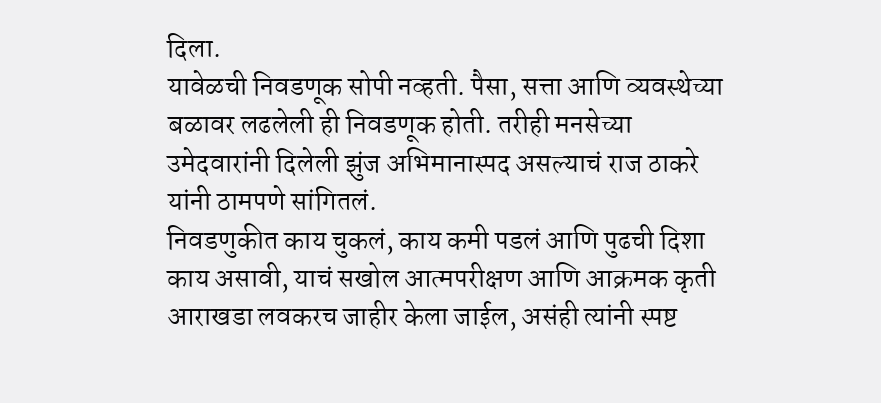दिला.
यावेळची निवडणूक सोपी नव्हती. पैसा, सत्ता आणि व्यवस्थेच्या बळावर लढलेली ही निवडणूक होती. तरीही मनसेच्या उमेदवारांनी दिलेली झुंज अभिमानास्पद असल्याचं राज ठाकरे यांनी ठामपणे सांगितलं.
निवडणुकीत काय चुकलं, काय कमी पडलं आणि पुढची दिशा काय असावी, याचं सखोल आत्मपरीक्षण आणि आक्रमक कृती आराखडा लवकरच जाहीर केला जाईल, असंही त्यांनी स्पष्ट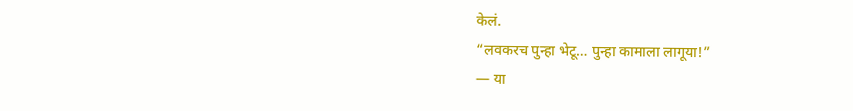केलं.
“लवकरच पुन्हा भेटू… पुन्हा कामाला लागूया!”
— या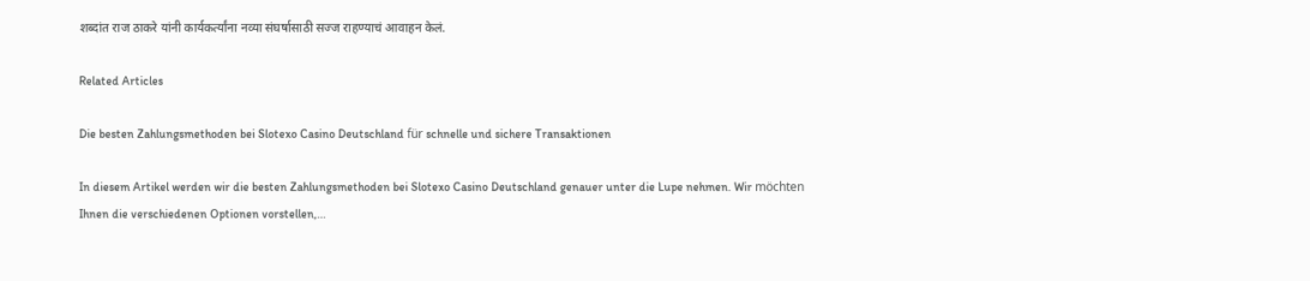शब्दांत राज ठाकरे यांनी कार्यकर्त्यांना नव्या संघर्षासाठी सज्ज राहण्याचं आवाहन केलं.

Related Articles

Die besten Zahlungsmethoden bei Slotexo Casino Deutschland für schnelle und sichere Transaktionen

In diesem Artikel werden wir die besten Zahlungsmethoden bei Slotexo Casino Deutschland genauer unter die Lupe nehmen. Wir möchten Ihnen die verschiedenen Optionen vorstellen,...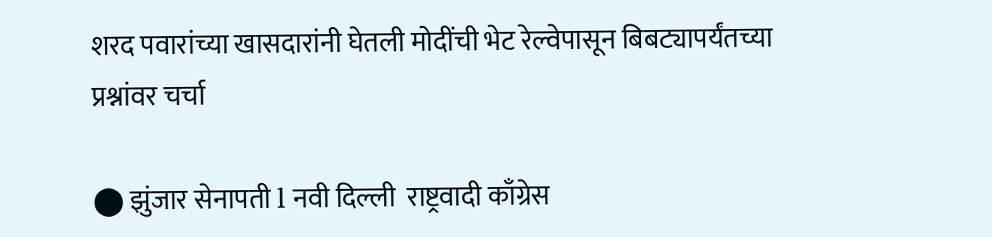शरद पवारांच्या खासदारांनी घेतली मोदींची भेट रेल्वेपासून बिबट्यापर्यंतच्या प्रश्नांवर चर्चा

⬤ झुंजार सेनापती l नवी दिल्ली  राष्ट्रवादी काँग्रेस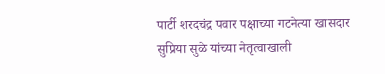पार्टी शरदचंद्र पवार पक्षाच्या गटनेत्या खासदार सुप्रिया सुळे यांच्या नेतृत्वाखाली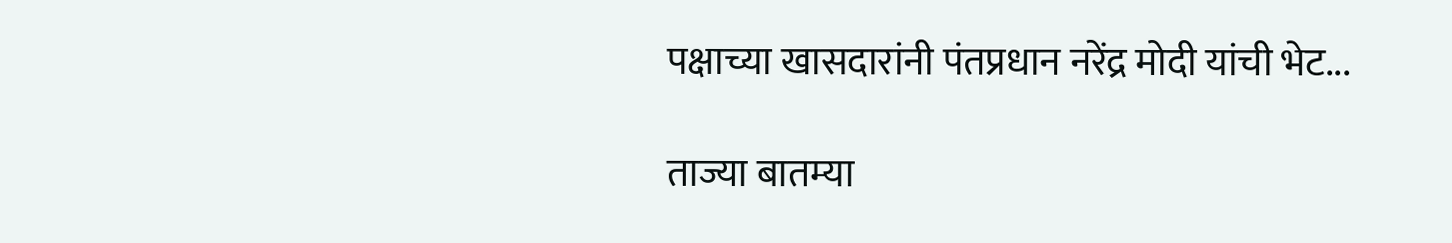पक्षाच्या खासदारांनी पंतप्रधान नरेंद्र मोदी यांची भेट...

ताज्या बातम्या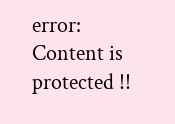error: Content is protected !!